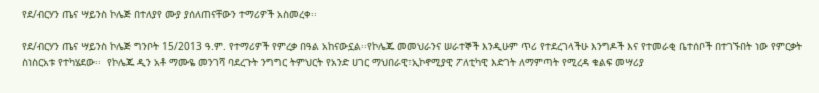የደ/ብርሃን ጤና ሣይንስ ኮሌጅ በተለያየ ሙያ ያሰለጠናቸውን ተማሪዎች አስመረቀ፡፡

የደ/ብርሃን ጤና ሣይንስ ኮሌጅ ግንቦት 15/2013 ዓ.ም. የተማሪዎች የምረቃ በዓል አከናውኗል፡፡የኮሌጁ መመህራንና ሠራተኞች እንዲሁም ጥሪ የተደረገላችሁ እንግዶች እና የተመራቂ ቤተሰቦች በተገኙበት ነው የምርቃት ስነስርአቱ የተካሄደው፡፡  የኮሌጁ ዲን አቶ ማሙዬ መንገሻ ባደረጉት ንግግር ትምህርት የአንድ ሀገር ማህበራዊ፣ኢኮኖሚያዊ ፖለቲካዊ እድገት ለማምጣት የሚረዳ ቁልፍ መሣሪያ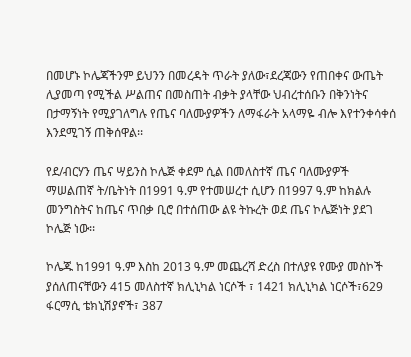በመሆኑ ኮሌጃችንም ይህንን በመረዳት ጥራት ያለው፣ደረጃውን የጠበቀና ውጤት ሊያመጣ የሚችል ሥልጠና በመስጠት ብቃት ያላቸው ህብረተሰቡን በቅንነትና በታማኝነት የሚያገለግሉ የጤና ባለሙያዎችን ለማፋራት አላማዬ ብሎ እየተንቀሳቀሰ እንደሚገኝ ጠቅሰዋል፡፡

የደ/ብርሃን ጤና ሣይንስ ኮሌጅ ቀደም ሲል በመለስተኛ ጤና ባለሙያዎች ማሠልጠኛ ት/ቤትነት በ1991 ዓ.ም የተመሠረተ ሲሆን በ1997 ዓ.ም ከክልሉ መንግስትና ከጤና ጥበቃ ቢሮ በተሰጠው ልዩ ትኩረት ወደ ጤና ኮሌጅነት ያደገ ኮሌጅ ነው፡፡

ኮሌጁ ከ1991 ዓ.ም እስከ 2013 ዓ.ም መጨረሻ ድረስ በተለያዩ የሙያ መስኮች ያሰለጠናቸውን 415 መለስተኛ ክሊኒካል ነርሶች ፣ 1421 ክሊኒካል ነርሶች፣629 ፋርማሲ ቴክኒሽያኖች፣ 387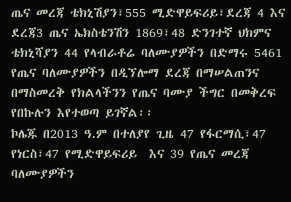ጤና መረጃ ቴክኒሽያን፣555 ሚድዋይፍሪይ፣ደረጃ 4 እና ደረጃ3 ጤና ኤክስቴንሽን 1869፣48 ድንገተኛ ህክምና ቴክኒሻያን 44 የላብራቶሬ ባለሙያዎችን በድማሩ 5461 የጤና ባለሙያዎችን በዲኘሎማ ደረጃ በማሠልጠንና በማስመረቅ የክልላችንን የጤና ባሙያ ችግር በመቅረፍ የበኩሉን እየተወጣ ይገኛል፡፡
ኮሌጁ በ2013 ዓ.ም በተለያየ ጊዜ 47 የፋርማሲ፣47 የነርስ፣47 የሚድዋይፍሪይ  እና 39 የጤና መረጃ ባለሙያዎችን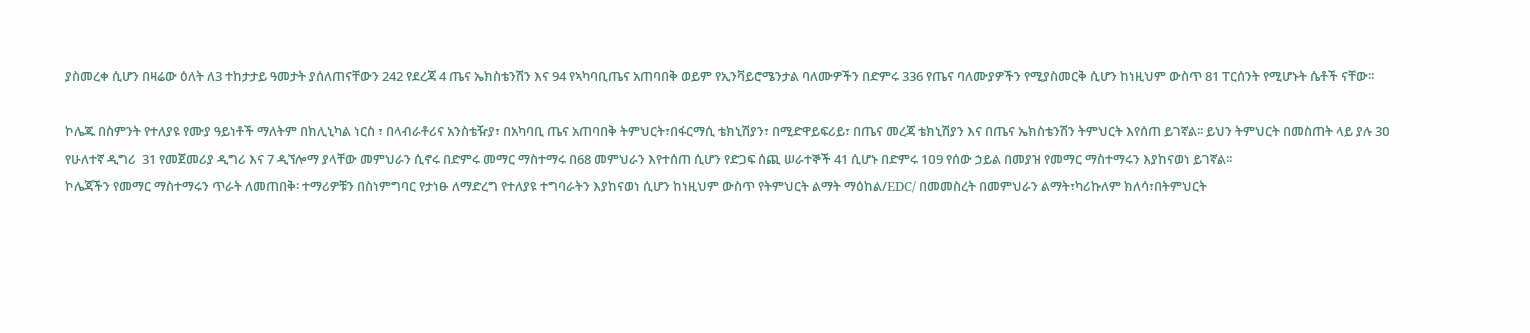ያስመረቀ ሲሆን በዛሬው ዕለት ለ3 ተከታታይ ዓመታት ያሰለጠናቸውን 242 የደረጃ 4 ጤና ኤክስቴንሽን እና 94 የኣካባቢጤና አጠባበቅ ወይም የኢንቫይሮሜንታል ባለሙዎችን በድምሩ 336 የጤና ባለሙያዎችን የሚያስመርቅ ሲሆን ከነዚህም ውስጥ 81 ፐርሰንት የሚሆኑት ሴቶች ናቸው፡፡

ኮሌጁ በስምንት የተለያዩ የሙያ ዓይነቶች ማለትም በክሊኒካል ነርስ ፣ በላብራቶሪና አንስቴዥያ፣ በአካባቢ ጤና አጠባበቅ ትምህርት፣በፋርማሲ ቴክኒሽያን፣ በሚድዋይፍሪይ፣ በጤና መረጃ ቴክኒሽያን እና በጤና ኤክስቴንሽን ትምህርት እየሰጠ ይገኛል፡፡ ይህን ትምህርት በመስጠት ላይ ያሉ 3ዐ የሁለተኛ ዲግሪ  31 የመጀመሪያ ዲግሪ እና 7 ዲኘሎማ ያላቸው መምህራን ሲኖሩ በድምሩ መማር ማስተማሩ በ68 መምህራን እየተሰጠ ሲሆን የድጋፍ ሰጪ ሠራተኞች 41 ሲሆኑ በድምሩ 1ዐ9 የሰው ኃይል በመያዝ የመማር ማስተማሩን እያከናወነ ይገኛል፡፡
ኮሌጃችን የመማር ማስተማሩን ጥራት ለመጠበቅ፡ ተማሪዎቹን በስነምግባር የታነፁ ለማድረግ የተለያዩ ተግባራትን እያከናወነ ሲሆን ከነዚህም ውስጥ የትምህርት ልማት ማዕከል/EDC/ በመመስረት በመምህራን ልማት፣ካሪኩለም ክለሳ፣በትምህርት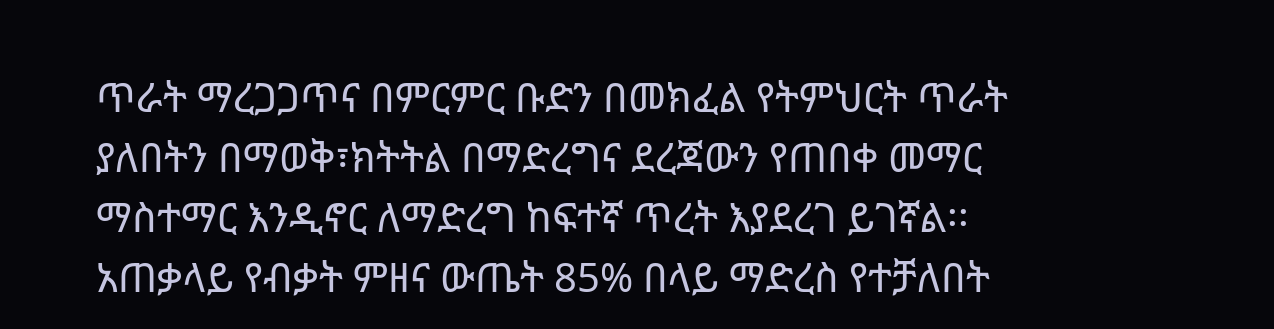ጥራት ማረጋጋጥና በምርምር ቡድን በመክፈል የትምህርት ጥራት ያለበትን በማወቅ፣ክትትል በማድረግና ደረጃውን የጠበቀ መማር ማስተማር እንዲኖር ለማድረግ ከፍተኛ ጥረት እያደረገ ይገኛል፡፡ አጠቃላይ የብቃት ምዘና ውጤት 85% በላይ ማድረስ የተቻለበት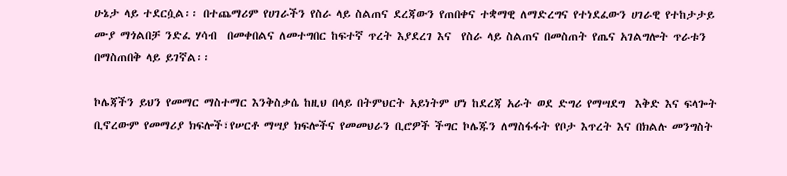ሁኔታ ላይ ተደርሷል፡፡ በተጨማሪም የሀገራችን የስራ ላይ ስልጠና ደረጃውን የጠበቀና ተቋማዊ ለማድረግና የተነደፈውን ሀገራዊ የተከታታይ ሙያ ማጎልበቻ ንድፈ ሃሳብ  በመቀበልና ለመተግበር ከፍተኛ ጥረት እያደረገ እና  የስራ ላይ ስልጠና በመስጠት የጤና አገልግሎት ጥራቱን በማስጠበቅ ላይ ይገኛል፡፡

ኮሌጃችን ይህን የመማር ማስተማር እንቅስቃሴ ከዚህ በላይ በትምህርት አይነትም ሆነ ከደረጃ አራት ወደ ድግሪ የማሣደግ  እቅድ እና ፍላጐት ቢኖረውም የመማሪያ ክፍሎች፣የሠርቶ ማሣያ ክፍሎችና የመመህራን ቢሮዎች ችግር ኮሌጁን ለማስፋፋት የቦታ እጥረት እና በክልሉ መንግስት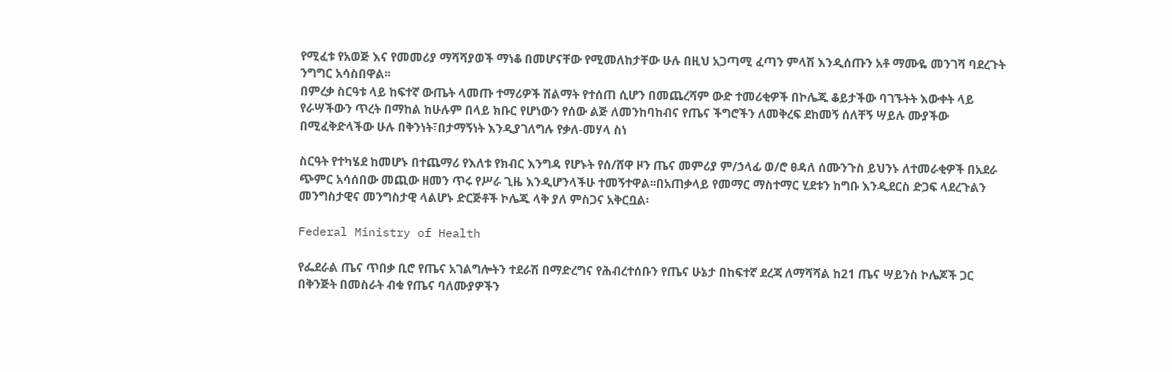የሚፈቱ የአወጅ እና የመመሪያ ማሻሻያወች ማነቆ በመሆናቸው የሚመለከታቸው ሁሉ በዚህ አጋጣሚ ፈጣን ምላሽ እንዲሰጡን አቶ ማሙዬ መንገሻ ባደረጉት ንግግር አሳስበዋል፡፡
በምረቃ ስርዓቱ ላይ ከፍተኛ ውጤት ላመጡ ተማሪዎች ሽልማት የተሰጠ ሲሆን በመጨረሻም ውድ ተመሪቂዎች በኮሌጁ ቆይታችው ባገኙትት እውቀት ላይ የራሣችውን ጥረት በማከል ከሁሉም በላይ ክቡር የሆነውን የሰው ልጅ ለመንከባከብና የጤና ችግሮችን ለመቅረፍ ደከመኝ ሰለቸኝ ሣይሉ ሙያችው በሚፈቅድላችው ሁሉ በቅንነት፣በታማኝነት እንዲያገለግሉ የቃለ-መሃላ ስነ

ስርዓት የተካሄደ ከመሆኑ በተጨማሪ የእለቱ የክብር እንግዳ የሆኑት የሰ/ሸዋ ዞን ጤና መምሪያ ም/ኃላፊ ወ/ሮ ፀዳለ ሰሙንጉስ ይህንኑ ለተመራቂዎች በአደራ ጭምር አሳሰበው መጪው ዘመን ጥሩ የሥራ ጊዜ እንዲሆንላችሁ ተመኝተዋል፡፡በአጠቃላይ የመማር ማስተማር ሂደቱን ከግቡ እንዲደርስ ድጋፍ ላደረጉልን መንግስታዊና መንግስታዊ ላልሆኑ ድርጅቶች ኮሌጁ ላቅ ያለ ምስጋና አቅርቧል፡

Federal Ministry of Health

የፌደራል ጤና ጥበቃ ቢሮ የጤና አገልግሎትን ተደራሽ በማድረግና የሕብረተሰቡን የጤና ሁኔታ በከፍተኛ ደረጃ ለማሻሻል ከ21 ጤና ሣይንስ ኮሌጆች ጋር በቅንጅት በመስራት ብቁ የጤና ባለሙያዎችን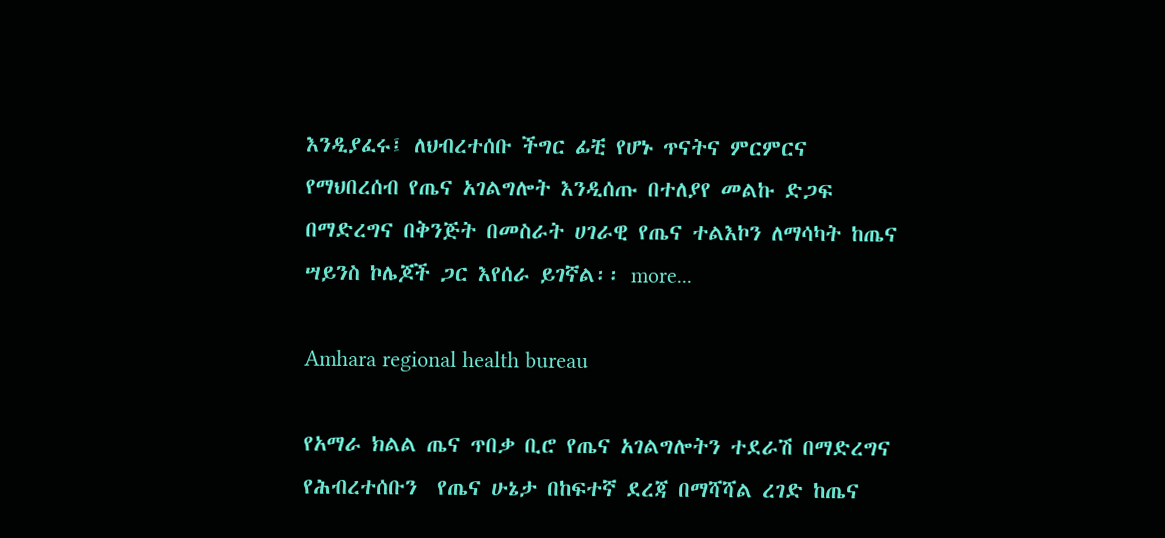እንዲያፈሩ፤ ለህብረተሰቡ ችግር ፊቺ የሆኑ ጥናትና ምርምርና የማህበረሰብ የጤና አገልግሎት እንዲሰጡ በተለያየ መልኩ ድጋፍ በማድረግና በቅንጅት በመስራት ሀገራዊ የጤና ተልእኮን ለማሳካት ከጤና ሣይንስ ኮሌጆች ጋር እየሰራ ይገኛል፡፡ more...

Amhara regional health bureau

የአማራ ክልል ጤና ጥበቃ ቢሮ የጤና አገልግሎትን ተደራሽ በማድረግና የሕብረተሰቡን  የጤና ሁኔታ በከፍተኛ ደረጃ በማሻሻል ረገድ ከጤና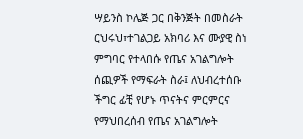ሣይንስ ኮሌጅ ጋር በቅንጅት በመስራት ርህሩህ፣ተገልጋይ አክባሪ እና ሙያዊ ስነ ምግባር የተላበሱ የጤና አገልግሎት ሰጪዎች የማፍራት ስራ፤ ለህብረተሰቡ ችግር ፊቺ የሆኑ ጥናትና ምርምርና የማህበረሰብ የጤና አገልግሎት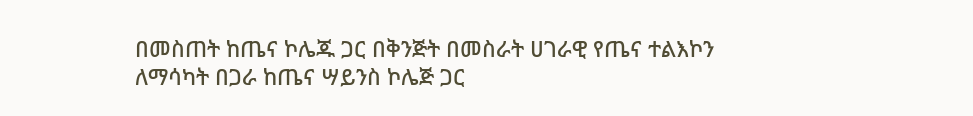በመስጠት ከጤና ኮሌጁ ጋር በቅንጅት በመስራት ሀገራዊ የጤና ተልእኮን ለማሳካት በጋራ ከጤና ሣይንስ ኮሌጅ ጋር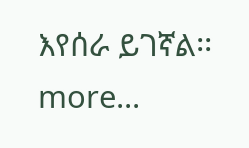እየሰራ ይገኛል፡፡ more...